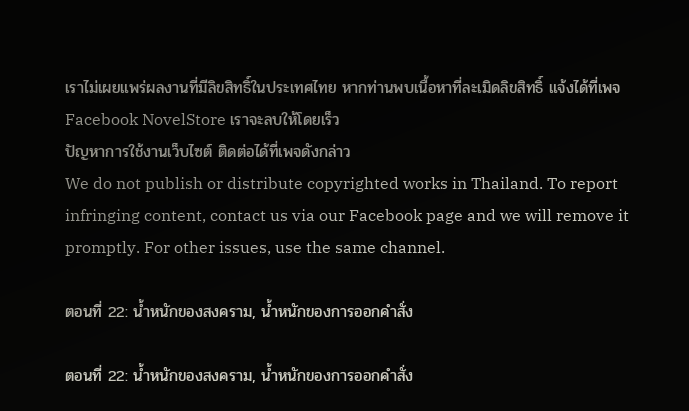เราไม่เผยแพร่ผลงานที่มีลิขสิทธิ์ในประเทศไทย หากท่านพบเนื้อหาที่ละเมิดลิขสิทธิ์ แจ้งได้ที่เพจ Facebook NovelStore เราจะลบให้โดยเร็ว
ปัญหาการใช้งานเว็บไซต์ ติดต่อได้ที่เพจดังกล่าว
We do not publish or distribute copyrighted works in Thailand. To report infringing content, contact us via our Facebook page and we will remove it promptly. For other issues, use the same channel.

ตอนที่ 22: น้ำหนักของสงคราม, น้ำหนักของการออกคำสั่ง

ตอนที่ 22: น้ำหนักของสงคราม, น้ำหนักของการออกคำสั่ง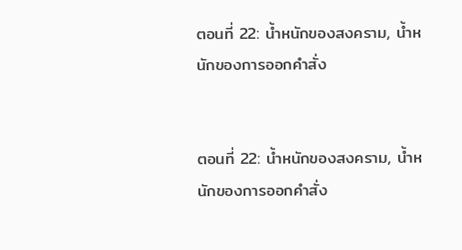ตอนที่ 22: น้ำหนักของสงคราม, น้ำหนักของการออกคำสั่ง


ตอนที่ 22: น้ำหนักของสงคราม, น้ำหนักของการออกคำสั่ง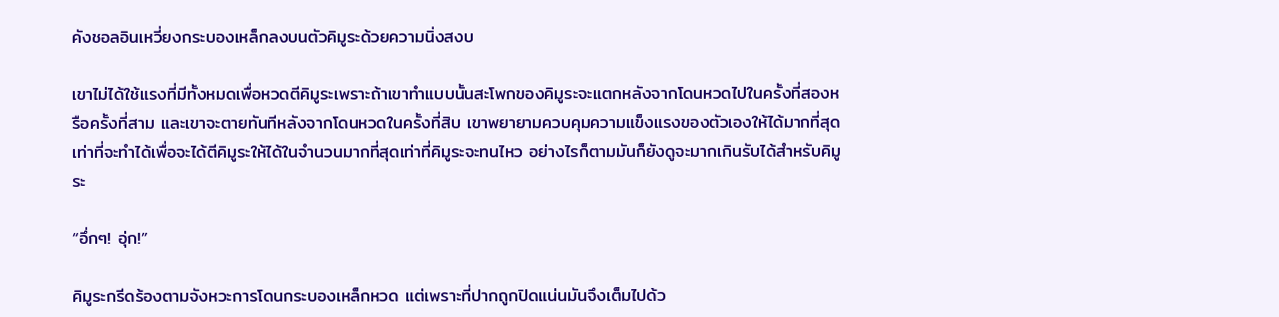คังชอลอินเหวี่ยงกระบองเหล็กลงบนตัวคิมูระด้วยความนิ่งสงบ

เขาไม่ได้ใช้แรงที่มีทั้งหมดเพื่อหวดตีคิมูระเพราะถ้าเขาทำแบบนั้นสะโพกของคิมูระจะแตกหลังจากโดนหวดไปในครั้งที่สองหรือครั้งที่สาม และเขาจะตายทันทีหลังจากโดนหวดในครั้งที่สิบ เขาพยายามควบคุมความแข็งแรงของตัวเองให้ได้มากที่สุดเท่าที่จะทำได้เพื่อจะได้ตีคิมูระให้ได้ในจำนวนมากที่สุดเท่าที่คิมูระจะทนไหว อย่างไรก็ตามมันก็ยังดูจะมากเกินรับได้สำหรับคิมูระ

“อึ่กๆ! อุ่ก!”

คิมูระกรีดร้องตามจังหวะการโดนกระบองเหล็กหวด แต่เพราะที่ปากถูกปิดแน่นมันจึงเต็มไปด้ว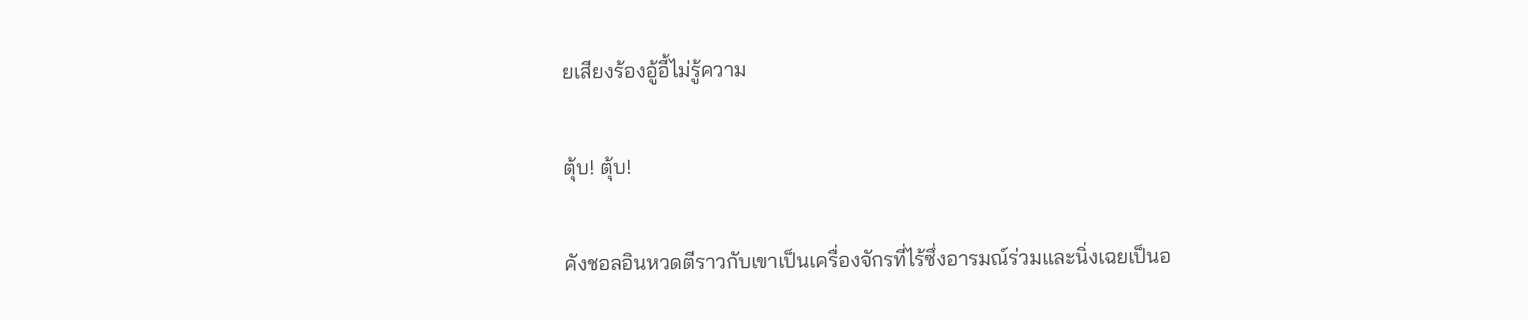ยเสียงร้องอู้อี้ไม่รู้ความ

ตุ้บ! ตุ้บ!

คังชอลอินหวดตีราวกับเขาเป็นเครื่องจักรที่ไร้ซึ่งอารมณ์ร่วมและนิ่งเฉยเป็นอ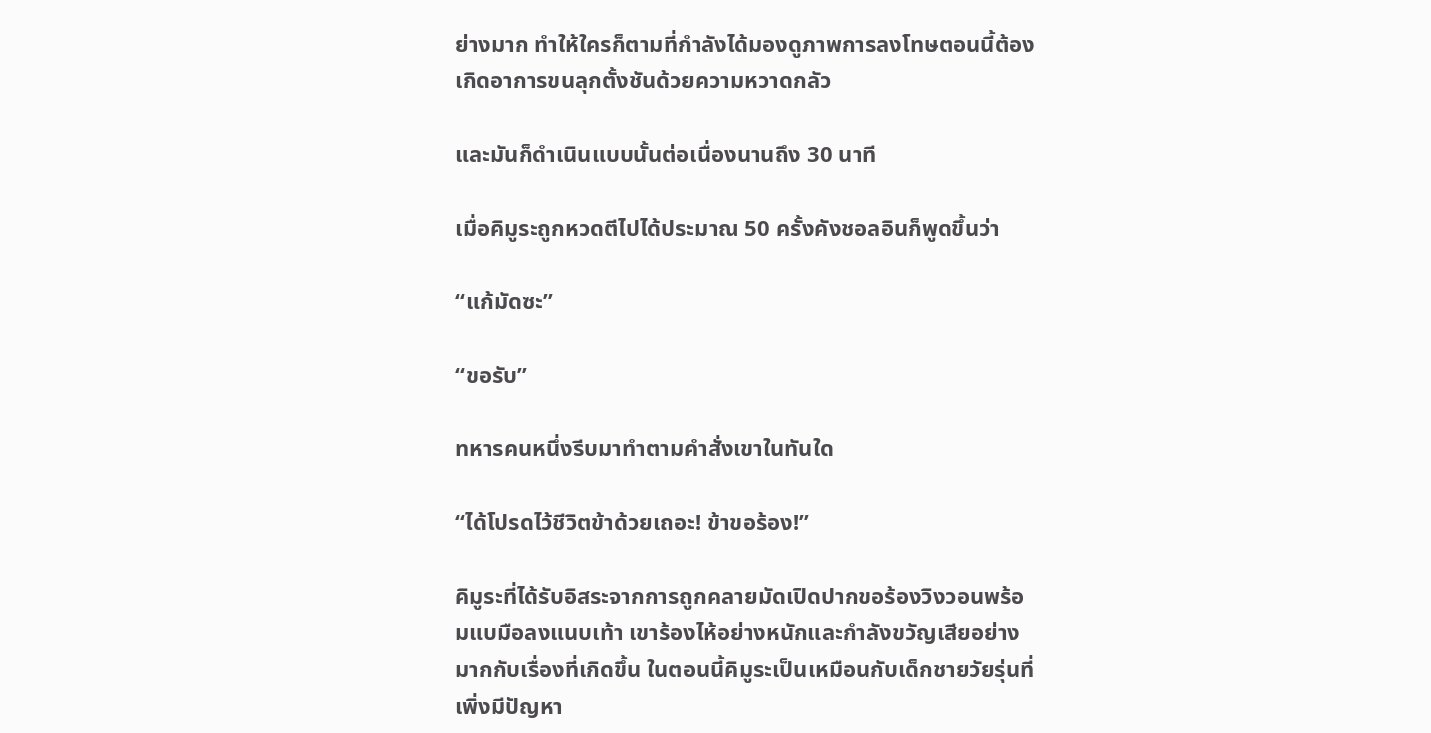ย่างมาก ทำให้ใครก็ตามที่กำลังได้มองดูภาพการลงโทษตอนนี้ต้องเกิดอาการขนลุกตั้งชันด้วยความหวาดกลัว

และมันก็ดำเนินแบบนั้นต่อเนื่องนานถึง 30 นาที

เมื่อคิมูระถูกหวดตีไปได้ประมาณ 50 ครั้งคังชอลอินก็พูดขึ้นว่า

“แก้มัดซะ”

“ขอรับ”

ทหารคนหนึ่งรีบมาทำตามคำสั่งเขาในทันใด

“ได้โปรดไว้ชีวิตข้าด้วยเถอะ! ข้าขอร้อง!”

คิมูระที่ได้รับอิสระจากการถูกคลายมัดเปิดปากขอร้องวิงวอนพร้อมแบมือลงแนบเท้า เขาร้องไห้อย่างหนักและกำลังขวัญเสียอย่างมากกับเรื่องที่เกิดขึ้น ในตอนนี้คิมูระเป็นเหมือนกับเด็กชายวัยรุ่นที่เพิ่งมีปัญหา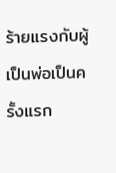ร้ายแรงกับผู้เป็นพ่อเป็นครั้งแรก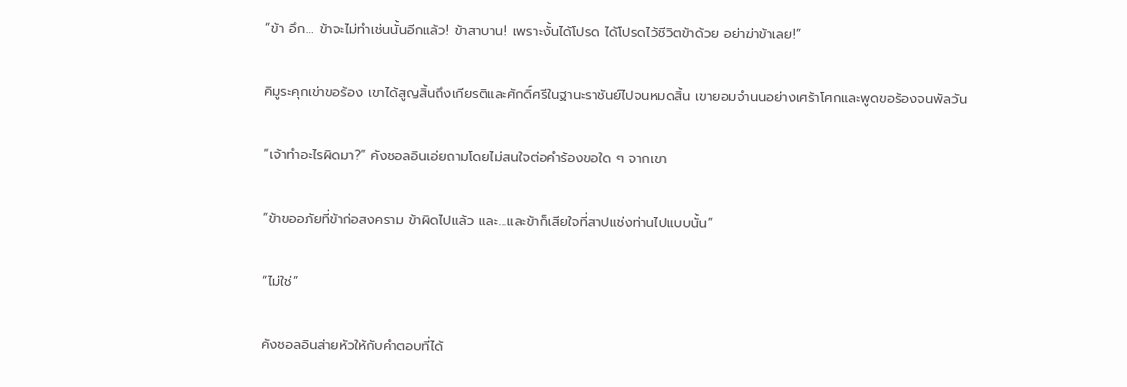“ข้า อึก… ข้าจะไม่ทำเช่นนั้นอีกแล้ว! ข้าสาบาน! เพราะงั้นได้โปรด ได้โปรดไว้ชีวิตข้าด้วย อย่าฆ่าข้าเลย!”

คิมูระคุกเข่าขอร้อง เขาได้สูญสิ้นถึงเกียรติและศักดิ์ศรีในฐานะราชันย์ไปจนหมดสิ้น เขายอมจำนนอย่างเศร้าโศกและพูดขอร้องจนพัลวัน

“เจ้าทำอะไรผิดมา?” คังชอลอินเอ่ยถามโดยไม่สนใจต่อคำร้องขอใด ๆ จากเขา

“ข้าขออภัยที่ข้าก่อสงคราม ข้าผิดไปแล้ว และ...และข้าก็เสียใจที่สาปแช่งท่านไปแบบนั้น”

“ไม่ใช่”

คังชอลอินส่ายหัวให้กับคำตอบที่ได้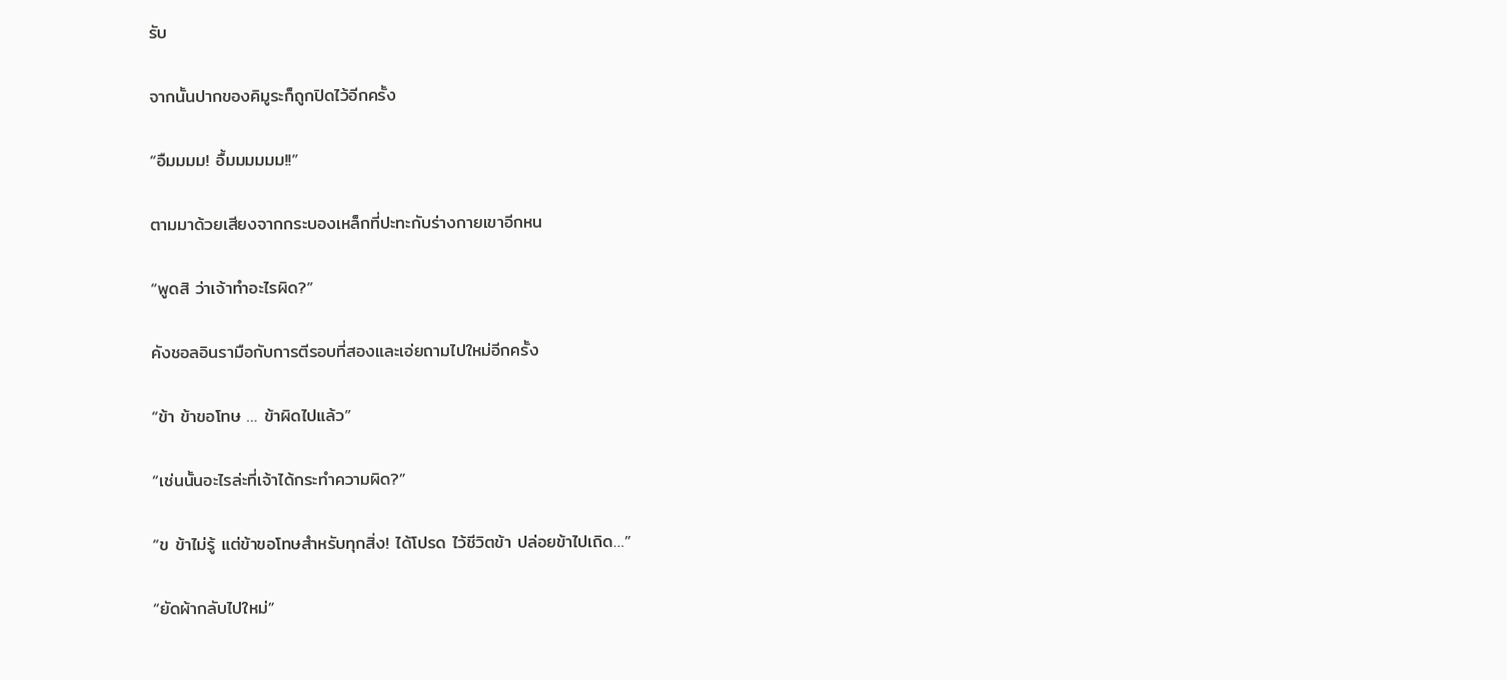รับ

จากนั้นปากของคิมูระก็ถูกปิดไว้อีกครั้ง

“อืมมมม! อื้มมมมมม!!”

ตามมาด้วยเสียงจากกระบองเหล็กที่ปะทะกับร่างกายเขาอีกหน

“พูดสิ ว่าเจ้าทำอะไรผิด?”

คังชอลอินรามือกับการตีรอบที่สองและเอ่ยถามไปใหม่อีกครั้ง

“ข้า ข้าขอโทษ … ข้าผิดไปแล้ว”

“เช่นนั้นอะไรล่ะที่เจ้าได้กระทำความผิด?”

“ข ข้าไม่รู้ แต่ข้าขอโทษสำหรับทุกสิ่ง! ได้โปรด ไว้ชีวิตข้า ปล่อยข้าไปเถิด…”

“ยัดผ้ากลับไปใหม่”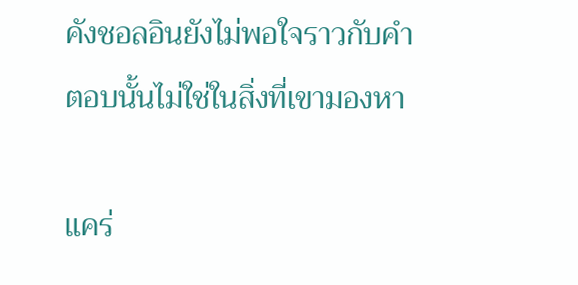คังชอลอินยังไม่พอใจราวกับคำตอบนั้นไม่ใช่ในสิ่งที่เขามองหา

แคร่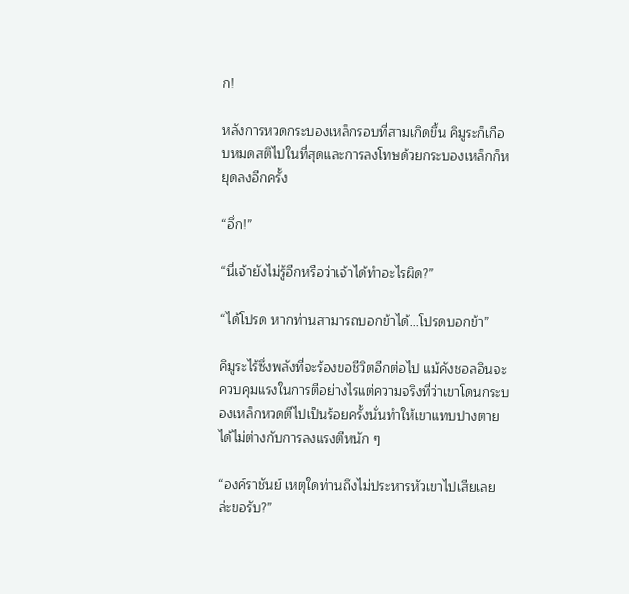ก!

หลังการหวดกระบองเหล็กรอบที่สามเกิดขึ้น คิมูระก็เกือบหมดสติไปในที่สุดและการลงโทษด้วยกระบองเหล็กก็หยุดลงอีกครั้ง

“อึ่ก!”

“นี่เจ้ายังไม่รู้อีกหรือว่าเจ้าได้ทำอะไรผิด?”

“ได้โปรด หากท่านสามารถบอกข้าได้...โปรดบอกข้า”

คิมูระไร้ซึ่งพลังที่จะร้องขอชีวิตอีกต่อไป แม้คังชอลอินจะควบคุมแรงในการตีอย่างไรแต่ความจริงที่ว่าเขาโดนกระบองเหล็กหวดตีไปเป็นร้อยครั้งนั่นทำให้เขาแทบปางตายได้ไม่ต่างกับการลงแรงตีหนัก ๆ

“องค์ราชันย์ เหตุใดท่านถึงไม่ประหารหัวเขาไปเสียเลยล่ะขอรับ?”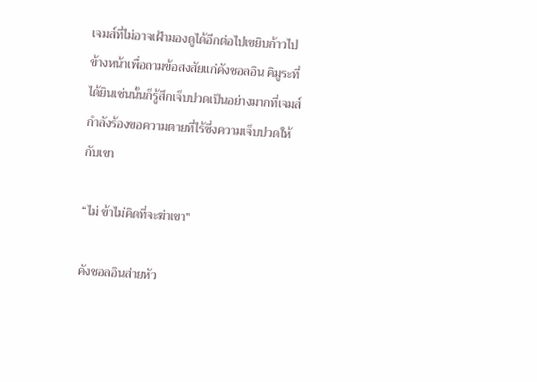เจมส์ที่ไม่อาจเฝ้ามองดูได้อีกต่อไปเขยิบก้าวไปข้างหน้าเพื่อถามข้อสงสัยแก่คังชอลอิน คิมูระที่ได้ยินเช่นนั้นก็รู้สึกเจ็บปวดเป็นอย่างมากที่เจมส์กำลังร้องขอความตายที่ไร้ซึ่งความเจ็บปวดให้กับเขา

“ไม่ ข้าไม่คิดที่จะฆ่าเขา”

คังชอลอินส่ายหัว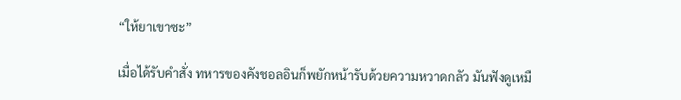“ให้ยาเขาซะ”

เมื่อได้รับคำสั่ง ทหารของคังชอลอินก็พยักหน้ารับด้วยความหวาดกลัว มันฟังดูเหมื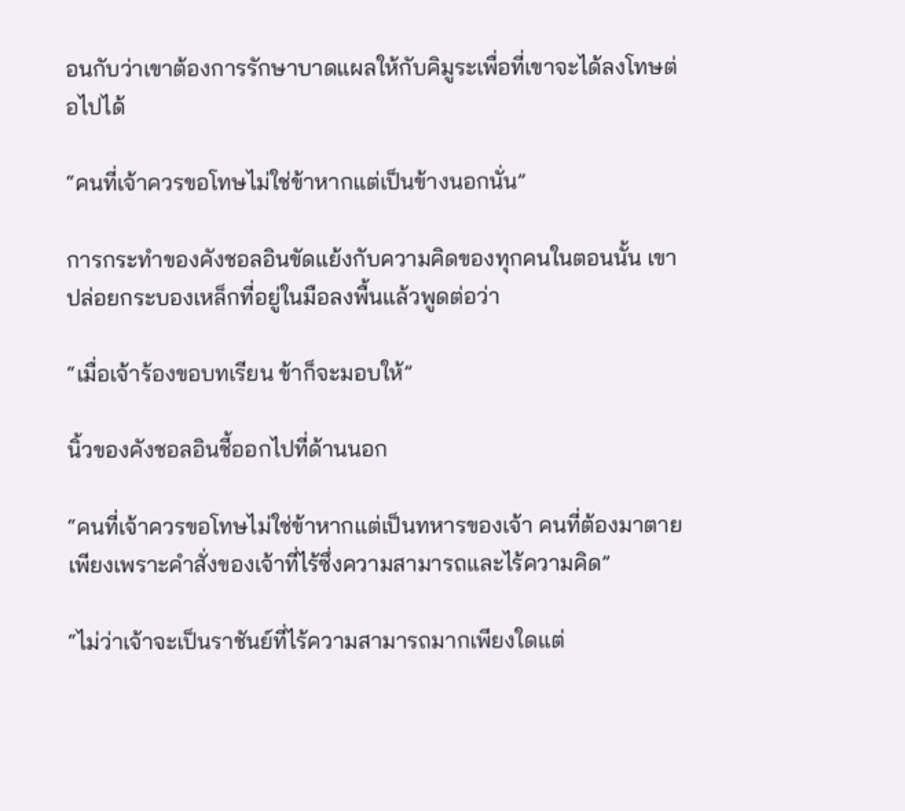อนกับว่าเขาต้องการรักษาบาดแผลให้กับคิมูระเพื่อที่เขาจะได้ลงโทษต่อไปได้

“คนที่เจ้าควรขอโทษไม่ใช่ข้าหากแต่เป็นข้างนอกนั่น”

การกระทำของคังชอลอินขัดแย้งกับความคิดของทุกคนในตอนนั้น เขาปล่อยกระบองเหล็กที่อยู่ในมือลงพื้นแล้วพูดต่อว่า

“เมื่อเจ้าร้องขอบทเรียน ข้าก็จะมอบให้”

นิ้วของคังชอลอินชี้ออกไปที่ด้านนอก

“คนที่เจ้าควรขอโทษไม่ใช่ข้าหากแต่เป็นทหารของเจ้า คนที่ต้องมาตายเพียงเพราะคำสั่งของเจ้าที่ไร้ซึ่งความสามารถและไร้ความคิด”

“ไม่ว่าเจ้าจะเป็นราชันย์ที่ไร้ความสามารถมากเพียงใดแต่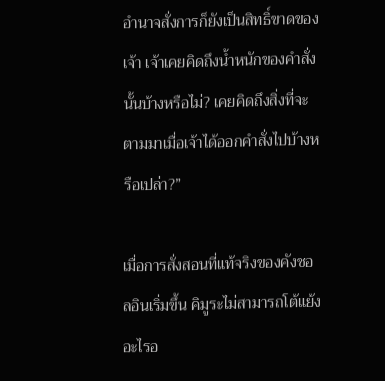อำนาจสั่งการก็ยังเป็นสิทธิ์ขาดของเจ้า เจ้าเคยคิดถึงน้ำหนักของคำสั่งนั้นบ้างหรือไม่? เคยคิดถึงสิ่งที่จะตามมาเมื่อเจ้าได้ออกคำสั่งไปบ้างหรือเปล่า?”

เมื่อการสั่งสอนที่แท้จริงของคังชอลอินเริ่มขึ้น คิมูระไม่สามารถโต้แย้งอะไรอ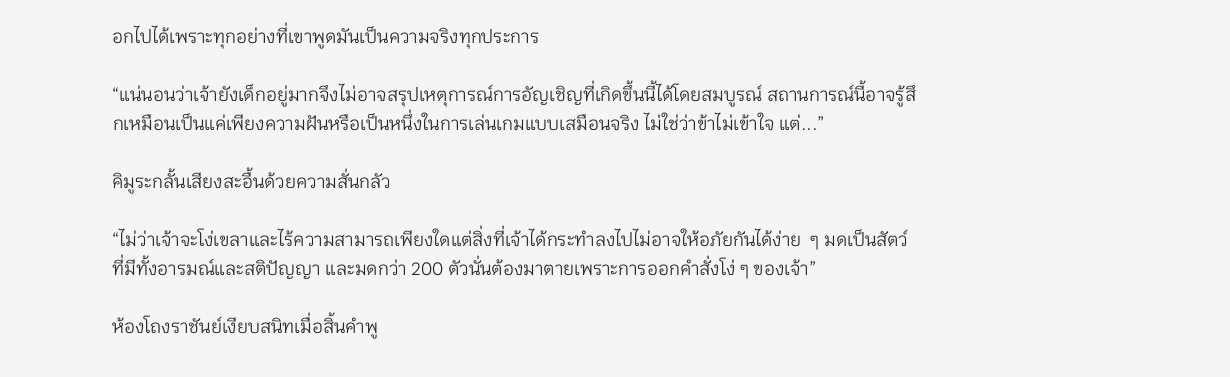อกไปได้เพราะทุกอย่างที่เขาพูดมันเป็นความจริงทุกประการ

“แน่นอนว่าเจ้ายังเด็กอยู่มากจึงไม่อาจสรุปเหตุการณ์การอัญเชิญที่เกิดขึ้นนี้ได้โดยสมบูรณ์ สถานการณ์นี้อาจรู้สึกเหมือนเป็นแค่เพียงความฝันหรือเป็นหนึ่งในการเล่นเกมแบบเสมือนจริง ไม่ใช่ว่าข้าไม่เข้าใจ แต่...”

คิมูระกลั้นเสียงสะอื้นด้วยความสั่นกลัว

“ไม่ว่าเจ้าจะโง่เขลาและไร้ความสามารถเพียงใดแต่สิ่งที่เจ้าได้กระทำลงไปไม่อาจให้อภัยกันได้ง่าย  ๆ มดเป็นสัตว์ที่มีทั้งอารมณ์และสติปัญญา และมดกว่า 200 ตัวนั่นต้องมาตายเพราะการออกคำสั่งโง่ ๆ ของเจ้า”

ห้องโถงราชันย์เงียบสนิทเมื่อสิ้นคำพู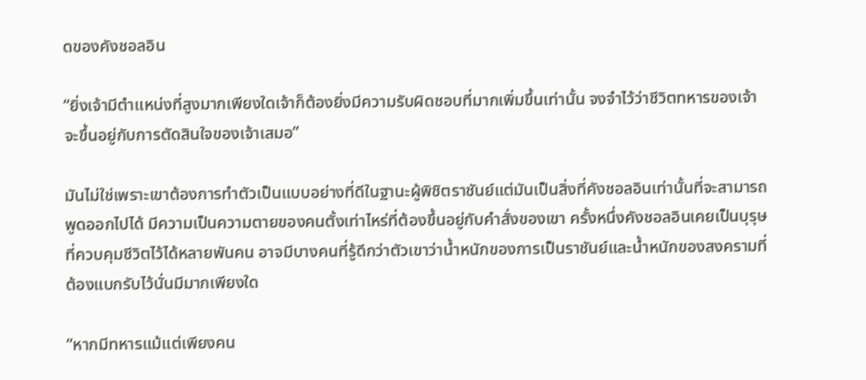ดของคังชอลอิน

“ยิ่งเจ้ามีตำแหน่งที่สูงมากเพียงใดเจ้าก็ต้องยิ่งมีความรับผิดชอบที่มากเพิ่มขึ้นเท่านั้น จงจำไว้ว่าชีวิตทหารของเจ้าจะขึ้นอยู่กับการตัดสินใจของเจ้าเสมอ”

มันไม่ใช่เพราะเขาต้องการทำตัวเป็นแบบอย่างที่ดีในฐานะผู้พิชิตราชันย์แต่มันเป็นสิ่งที่คังชอลอินเท่านั้นที่จะสามารถพูดออกไปได้ มีความเป็นความตายของคนตั้งเท่าไหร่ที่ต้องขึ้นอยู่กับคำสั่งของเขา ครั้งหนึ่งคังชอลอินเคยเป็นบุรุษที่ควบคุมชีวิตไว้ได้หลายพันคน อาจมีบางคนที่รู้ดีกว่าตัวเขาว่าน้ำหนักของการเป็นราชันย์และน้ำหนักของสงครามที่ต้องแบกรับไว้นั่นมีมากเพียงใด

“หากมีทหารแม้แต่เพียงคน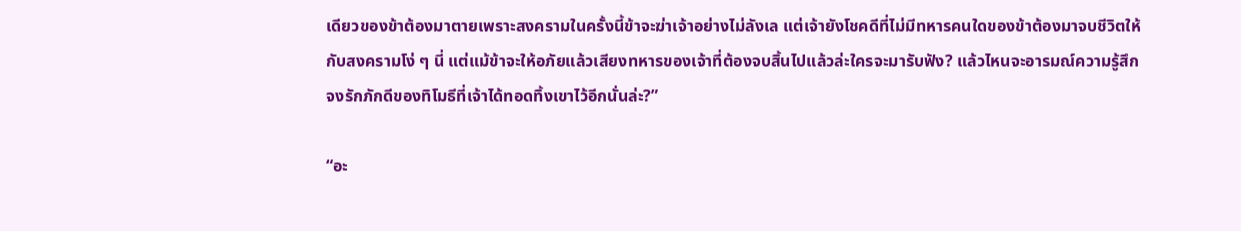เดียวของข้าต้องมาตายเพราะสงครามในครั้งนี้ข้าจะฆ่าเจ้าอย่างไม่ลังเล แต่เจ้ายังโชคดีที่ไม่มีทหารคนใดของข้าต้องมาจบชีวิตให้กับสงครามโง่ ๆ นี่ แต่แม้ข้าจะให้อภัยแล้วเสียงทหารของเจ้าที่ต้องจบสิ้นไปแล้วล่ะใครจะมารับฟัง? แล้วไหนจะอารมณ์ความรู้สึกจงรักภักดีของทิโมธีที่เจ้าได้ทอดทิ้งเขาไว้อีกนั่นล่ะ?”

“อะ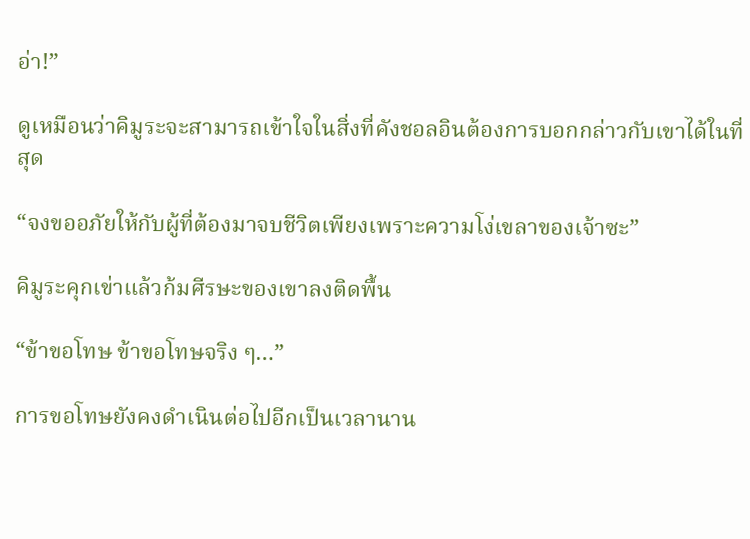อ่า!”

ดูเหมือนว่าคิมูระจะสามารถเข้าใจในสิ่งที่คังชอลอินต้องการบอกกล่าวกับเขาได้ในที่สุด

“จงขออภัยให้กับผู้ที่ต้องมาจบชีวิตเพียงเพราะความโง่เขลาของเจ้าซะ”

คิมูระคุกเข่าแล้วก้มศีรษะของเขาลงติดพื้น

“ข้าขอโทษ ข้าขอโทษจริง ๆ…”

การขอโทษยังคงดำเนินต่อไปอีกเป็นเวลานาน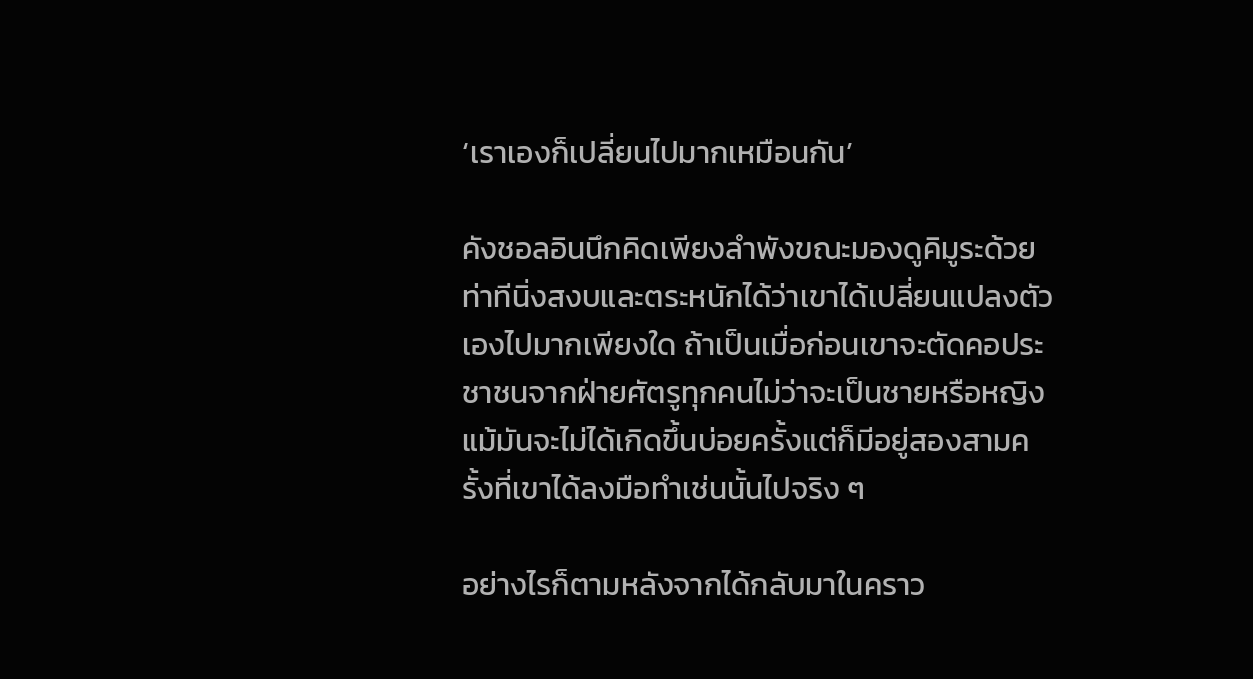‘เราเองก็เปลี่ยนไปมากเหมือนกัน’

คังชอลอินนึกคิดเพียงลำพังขณะมองดูคิมูระด้วยท่าทีนิ่งสงบและตระหนักได้ว่าเขาได้เปลี่ยนแปลงตัวเองไปมากเพียงใด ถ้าเป็นเมื่อก่อนเขาจะตัดคอประชาชนจากฝ่ายศัตรูทุกคนไม่ว่าจะเป็นชายหรือหญิง แม้มันจะไม่ได้เกิดขึ้นบ่อยครั้งแต่ก็มีอยู่สองสามครั้งที่เขาได้ลงมือทำเช่นนั้นไปจริง ๆ

อย่างไรก็ตามหลังจากได้กลับมาในคราว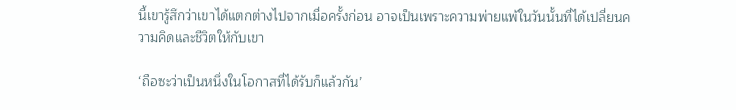นี้เขารู้สึกว่าเขาได้แตกต่างไปจากเมื่อครั้งก่อน อาจเป็นเพราะความพ่ายแพ้ในวันนั้นที่ได้เปลี่ยนความคิดและชีวิตให้กับเขา

‘ถือซะว่าเป็นหนึ่งในโอกาสที่ได้รับก็แล้วกัน’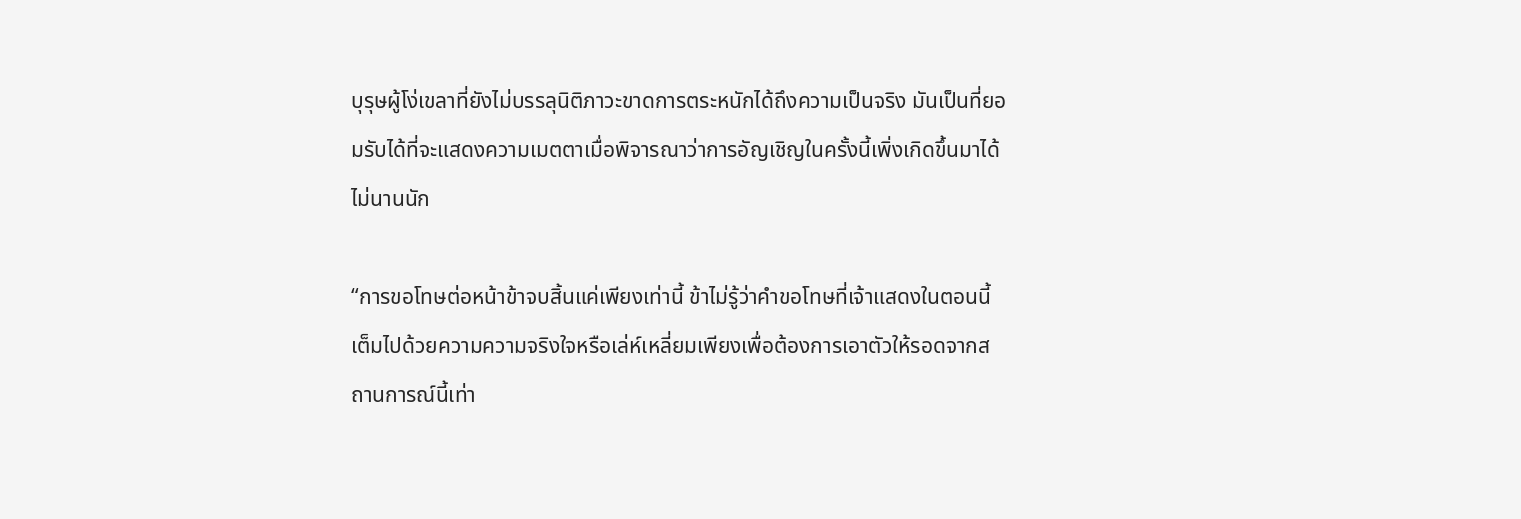บุรุษผู้โง่เขลาที่ยังไม่บรรลุนิติภาวะขาดการตระหนักได้ถึงความเป็นจริง มันเป็นที่ยอมรับได้ที่จะแสดงความเมตตาเมื่อพิจารณาว่าการอัญเชิญในครั้งนี้เพิ่งเกิดขึ้นมาได้ไม่นานนัก

“การขอโทษต่อหน้าข้าจบสิ้นแค่เพียงเท่านี้ ข้าไม่รู้ว่าคำขอโทษที่เจ้าแสดงในตอนนี้เต็มไปด้วยความความจริงใจหรือเล่ห์เหลี่ยมเพียงเพื่อต้องการเอาตัวให้รอดจากสถานการณ์นี้เท่า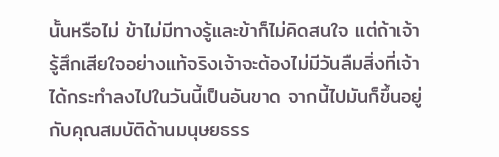นั้นหรือไม่ ข้าไม่มีทางรู้และข้าก็ไม่คิดสนใจ แต่ถ้าเจ้ารู้สึกเสียใจอย่างแท้จริงเจ้าจะต้องไม่มีวันลืมสิ่งที่เจ้าได้กระทำลงไปในวันนี้เป็นอันขาด จากนี้ไปมันก็ขึ้นอยู่กับคุณสมบัติด้านมนุษยธรร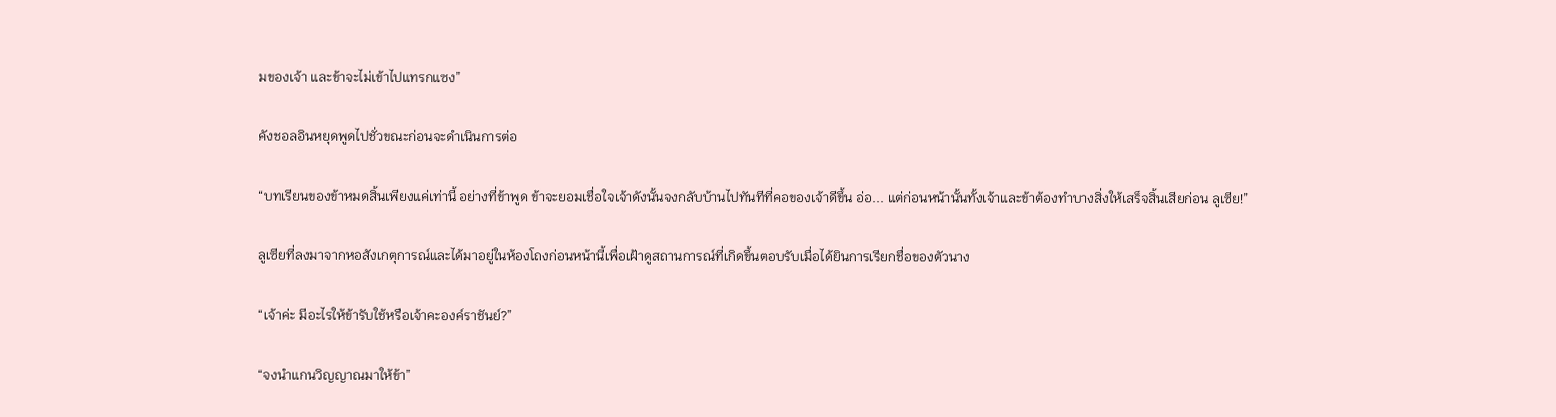มของเจ้า และข้าจะไม่เข้าไปแทรกแซง”

คังชอลอินหยุดพูดไปชั่วขณะก่อนจะดำเนินการต่อ

“บทเรียนของข้าหมดสิ้นเพียงแค่เท่านี้ อย่างที่ข้าพูด ข้าจะยอมเชื่อใจเจ้าดังนั้นจงกลับบ้านไปทันทีที่คอของเจ้าดีขึ้น อ่อ... แต่ก่อนหน้านั้นทั้งเจ้าและข้าต้องทำบางสิ่งให้เสร็จสิ้นเสียก่อน ลูเซีย!”

ลูเซียที่ลงมาจากหอสังเกตุการณ์และได้มาอยู่ในห้องโถงก่อนหน้านี้เพื่อเฝ้าดูสถานการณ์ที่เกิดขึ้นตอบรับเมื่อได้ยินการเรียกชื่อของตัวนาง

“เจ้าค่ะ มีอะไรให้ข้ารับใช้หรือเจ้าคะองค์ราชันย์?”

“จงนำแกนวิญญาณมาให้ข้า”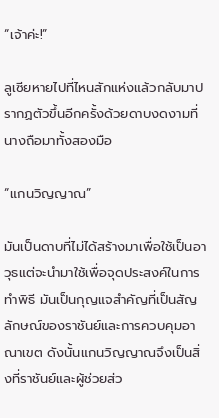“เจ้าค่ะ!”

ลูเซียหายไปที่ไหนสักแห่งแล้วกลับมาปรากฏตัวขึ้นอีกครั้งด้วยดาบงดงามที่นางถือมาทั้งสองมือ

“แกนวิญญาณ”

มันเป็นดาบที่ไม่ได้สร้างมาเพื่อใช้เป็นอาวุธแต่จะนำมาใช้เพื่อจุดประสงค์ในการทำพิธี มันเป็นกุญแจสำคัญที่เป็นสัญลักษณ์ของราชันย์และการควบคุมอาณาเขต ดังนั้นแกนวิญญาณจึงเป็นสิ่งที่ราชันย์และผู้ช่วยส่ว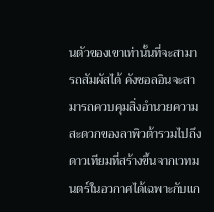นตัวของเขาเท่านั้นที่จะสามารถสัมผัสได้ คังชอลอินจะสามารถควบคุมสิ่งอำนวยความสะดวกของลาพิวต้ารวมไปถึงดาวเทียมที่สร้างขึ้นจากเวทมนตร์ในอวกาศได้เฉพาะกับแก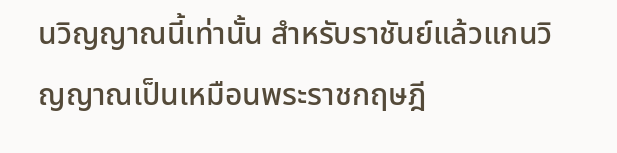นวิญญาณนี้เท่านั้น สำหรับราชันย์แล้วแกนวิญญาณเป็นเหมือนพระราชกฤษฎี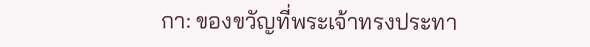กา: ของขวัญที่พระเจ้าทรงประทา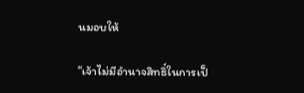นมอบให้

“เจ้าไม่มีอำนาจสิทธิ์ในการเป็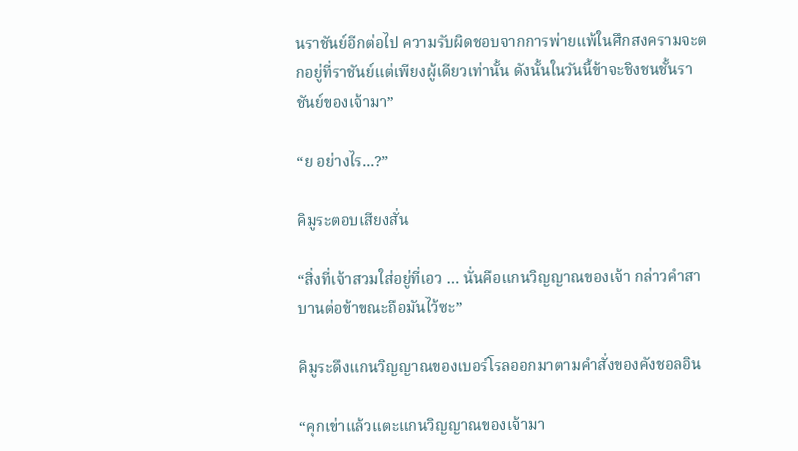นราชันย์อีกต่อไป ความรับผิดชอบจากการพ่ายแพ้ในศึกสงครามจะตกอยู่ที่ราชันย์แต่เพียงผู้เดียวเท่านั้น ดังนั้นในวันนี้ข้าจะชิงชนชั้นราชันย์ของเจ้ามา”

“ย อย่างไร...?”

คิมูระตอบเสียงสั่น

“สิ่งที่เจ้าสวมใส่อยู่ที่เอว … นั่นคือแกนวิญญาณของเจ้า กล่าวคำสาบานต่อข้าขณะถือมันไว้ซะ”

คิมูระดึงแกนวิญญาณของเบอร์โรลออกมาตามคำสั่งของคังชอลอิน

“คุกเข่าแล้วแตะแกนวิญญาณของเจ้ามา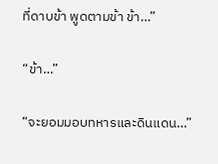ที่ดาบข้า พูดตามข้า ข้า…”

“ข้า…”

“จะยอมมอบทหารและดินแดน…”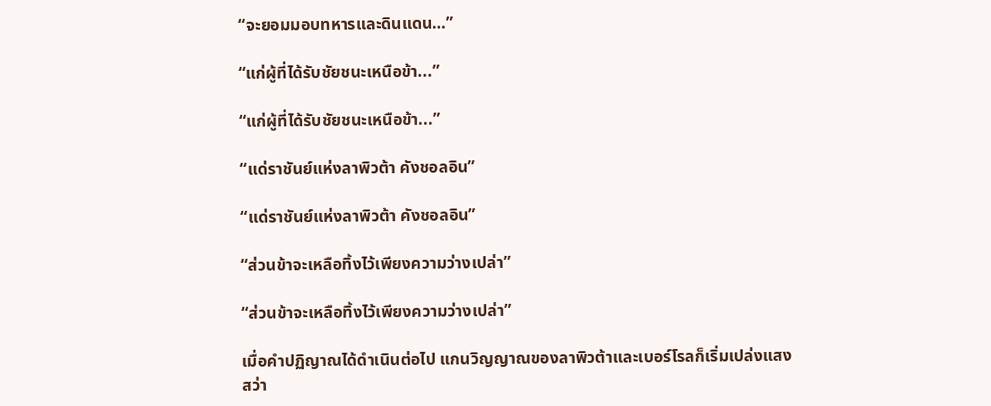“จะยอมมอบทหารและดินแดน…”

“แก่ผู้ที่ได้รับชัยชนะเหนือข้า...”

“แก่ผู้ที่ได้รับชัยชนะเหนือข้า...”

“แด่ราชันย์แห่งลาพิวต้า คังชอลอิน”

“แด่ราชันย์แห่งลาพิวต้า คังชอลอิน”

“ส่วนข้าจะเหลือทิ้งไว้เพียงความว่างเปล่า”

“ส่วนข้าจะเหลือทิ้งไว้เพียงความว่างเปล่า”

เมื่อคำปฏิญาณได้ดำเนินต่อไป แกนวิญญาณของลาพิวต้าและเบอร์โรลก็เริ่มเปล่งแสงสว่า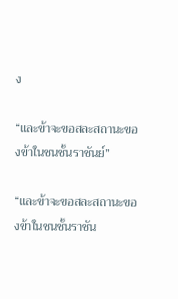ง

“และข้าจะขอสละสถานะของข้าในชนชั้นราชันย์”

“และข้าจะขอสละสถานะของข้าในชนชั้นราชัน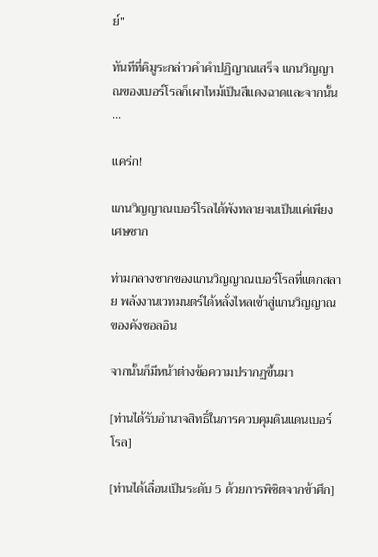ย์”

ทันทีที่คิมูระกล่าวคำคำปฏิญาณเสร็จ แกนวิญญาณของเบอร์โรลก็เผาไหม้เป็นสีแดงฉาดและจากนั้น …

แคร่ก!

แกนวิญญาณเบอร์โรลได้พังทลายจนเป็นแค่เพียงเศษซาก

ท่ามกลางซากของแกนวิญญาณเบอร์โรลที่แตกสลาย พลังงานเวทมนตร์ได้หลั่งไหลเข้าสู่แกนวิญญาณของคังชอลอิน

จากนั้นก็มีหน้าต่างข้อความปรากฏขึ้นมา

[ท่านได้รับอำนาจสิทธิ์ในการควบคุมดินแดนเบอร์โรล]

[ท่านได้เลื่อนเป็นระดับ 5 ด้วยการพิชิตจากข้าศึก]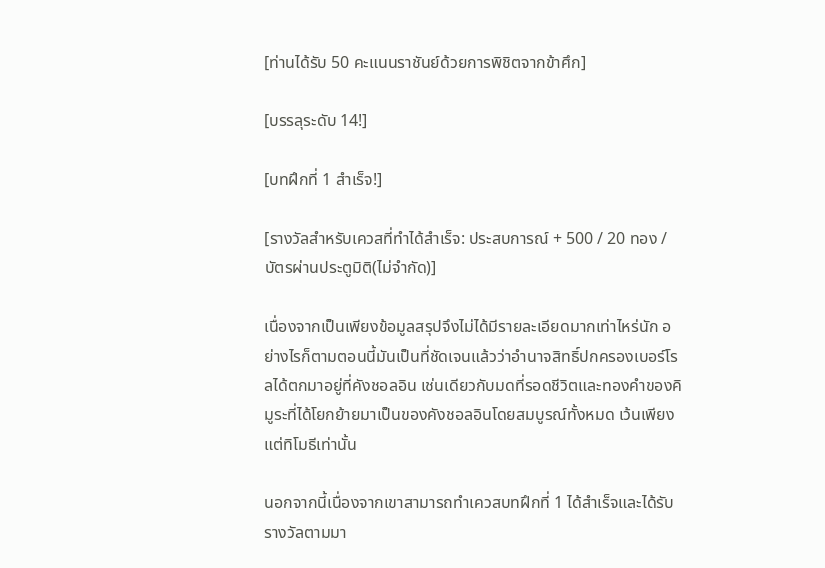[ท่านได้รับ 50 คะแนนราชันย์ด้วยการพิชิตจากข้าศึก]

[บรรลุระดับ 14!]

[บทฝึกที่ 1 สำเร็จ!]

[รางวัลสำหรับเควสที่ทำได้สำเร็จ: ประสบการณ์ + 500 / 20 ทอง / บัตรผ่านประตูมิติ(ไม่จำกัด)]

เนื่องจากเป็นเพียงข้อมูลสรุปจึงไม่ได้มีรายละเอียดมากเท่าไหร่นัก อย่างไรก็ตามตอนนี้มันเป็นที่ชัดเจนแล้วว่าอำนาจสิทธิ์ปกครองเบอร์โรลได้ตกมาอยู่ที่คังชอลอิน เช่นเดียวกับมดที่รอดชีวิตและทองคำของคิมูระที่ได้โยกย้ายมาเป็นของคังชอลอินโดยสมบูรณ์ทั้งหมด เว้นเพียงแต่ทิโมธีเท่านั้น

นอกจากนี้เนื่องจากเขาสามารถทำเควสบทฝึกที่ 1 ได้สำเร็จและได้รับรางวัลตามมา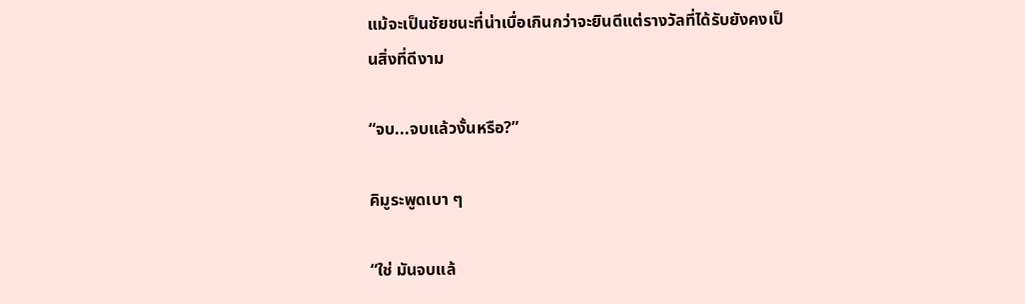แม้จะเป็นชัยชนะที่น่าเบื่อเกินกว่าจะยินดีแต่รางวัลที่ได้รับยังคงเป็นสิ่งที่ดีงาม

“จบ...จบแล้วงั้นหรือ?”

คิมูระพูดเบา ๆ

“ใช่ มันจบแล้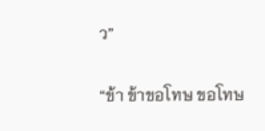ว”

“ข้า ข้าขอโทษ ขอโทษ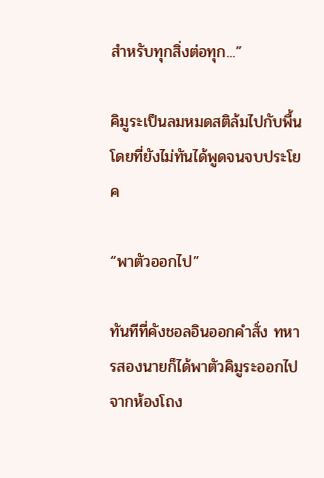สำหรับทุกสิ่งต่อทุก...”

คิมูระเป็นลมหมดสติล้มไปกับพื้นโดยที่ยังไม่ทันได้พูดจนจบประโยค

“พาตัวออกไป”

ทันทีที่คังชอลอินออกคำสั่ง ทหารสองนายก็ได้พาตัวคิมูระออกไปจากห้องโถง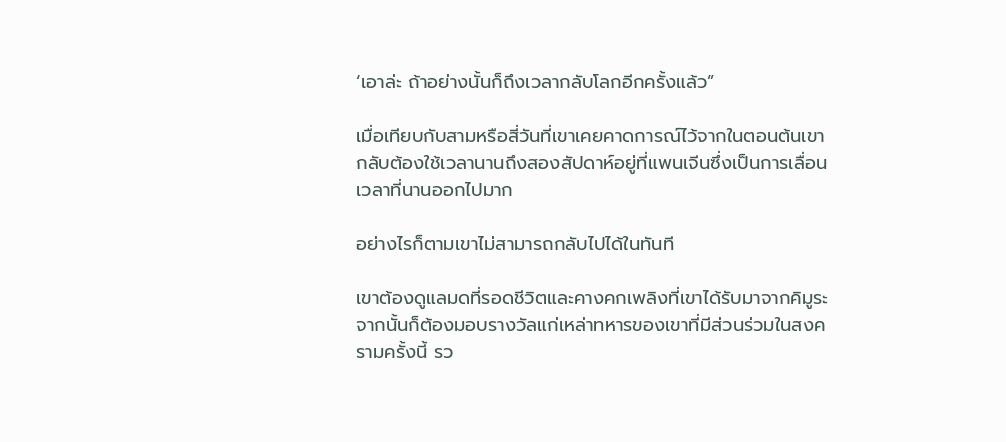‘เอาล่ะ ถ้าอย่างนั้นก็ถึงเวลากลับโลกอีกครั้งแล้ว”

เมื่อเทียบกับสามหรือสี่วันที่เขาเคยคาดการณ์ไว้จากในตอนต้นเขากลับต้องใช้เวลานานถึงสองสัปดาห์อยู่ที่แพนเจีนซึ่งเป็นการเลื่อนเวลาที่นานออกไปมาก

อย่างไรก็ตามเขาไม่สามารถกลับไปได้ในทันที

เขาต้องดูแลมดที่รอดชีวิตและคางคกเพลิงที่เขาได้รับมาจากคิมูระ จากนั้นก็ต้องมอบรางวัลแก่เหล่าทหารของเขาที่มีส่วนร่วมในสงครามครั้งนี้ รว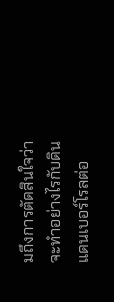มถึงการตัดสินใจว่าจะทำอย่างไรกับดินแดนเบอร์โรลต่อ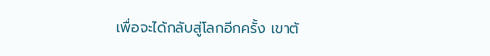เพื่อจะได้กลับสู่โลกอีกครั้ง เขาต้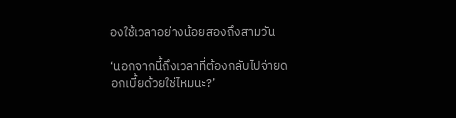องใช้เวลาอย่างน้อยสองถึงสามวัน

‘นอกจากนี้ถึงเวลาที่ต้องกลับไปจ่ายดอกเบี้ยด้วยใช่ไหมนะ?’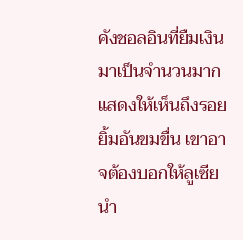คังชอลอินที่ยืมเงินมาเป็นจำนวนมากแสดงให้เห็นถึงรอยยิ้มอันขมขื่น เขาอาจต้องบอกให้ลูเซียนำ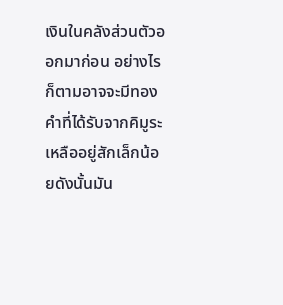เงินในคลังส่วนตัวออกมาก่อน อย่างไรก็ตามอาจจะมีทองคำที่ได้รับจากคิมูระเหลืออยู่สักเล็กน้อยดังนั้นมัน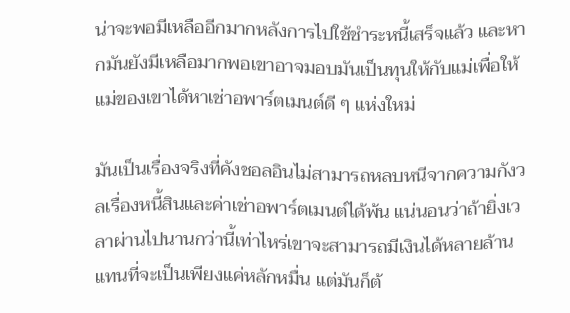น่าจะพอมีเหลืออีกมากหลังการไปใช้ชำระหนี้เสร็จแล้ว และหากมันยังมีเหลือมากพอเขาอาจมอบมันเป็นทุนให้กับแม่เพื่อให้แม่ของเขาได้หาเช่าอพาร์ตเมนต์ดี ๆ แห่งใหม่

มันเป็นเรื่องจริงที่คังชอลอินไม่สามารถหลบหนีจากความกังวลเรื่องหนี้สินและค่าเช่าอพาร์ตเมนต์ได้พ้น แน่นอนว่าถ้ายิ่งเวลาผ่านไปนานกว่านี้เท่าไหร่เขาจะสามารถมีเงินได้หลายล้านแทนที่จะเป็นเพียงแค่หลักหมื่น แต่มันก็ต้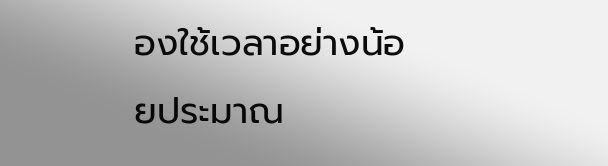องใช้เวลาอย่างน้อยประมาณ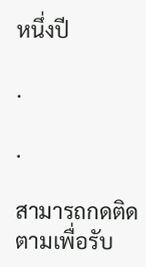หนึ่งปี

.

.

สามารถกดติดตามเพื่อรับ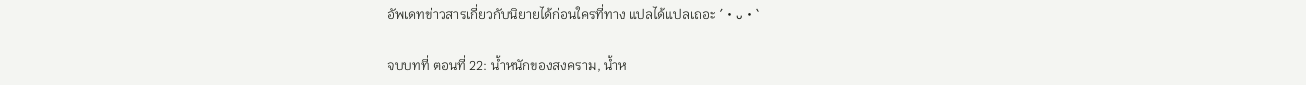อัพเดทข่าวสารเกี่ยวกับนิยายได้ก่อนใครที่ทาง แปลได้แปลเถอะ ´・ᴗ・`

จบบทที่ ตอนที่ 22: น้ำหนักของสงคราม, น้ำห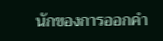นักของการออกคำ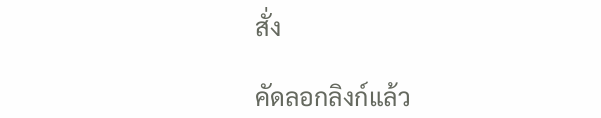สั่ง

คัดลอกลิงก์แล้ว